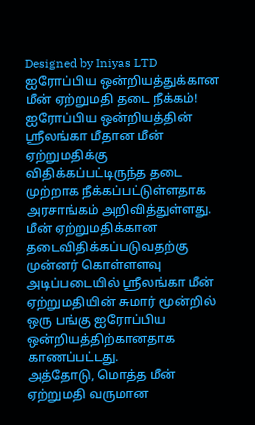Designed by Iniyas LTD
ஐரோப்பிய ஒன்றியத்துக்கான மீன் ஏற்றுமதி தடை நீக்கம்!
ஐரோப்பிய ஒன்றியத்தின் ஸ்ரீலங்கா மீதான மீன் ஏற்றுமதிக்கு விதிக்கப்பட்டிருந்த தடை முற்றாக நீக்கப்பட்டுள்ளதாக அரசாங்கம் அறிவித்துள்ளது.
மீன் ஏற்றுமதிக்கான தடைவிதிக்கப்படுவதற்கு முன்னர் கொள்ளளவு அடிப்படையில் ஸ்ரீலங்கா மீன் ஏற்றுமதியின் சுமார் மூன்றில் ஒரு பங்கு ஐரோப்பிய ஒன்றியத்திற்கானதாக காணப்பட்டது.
அத்தோடு, மொத்த மீன் ஏற்றுமதி வருமான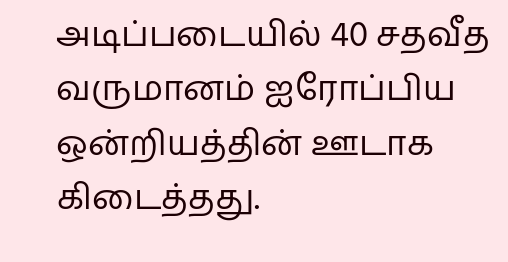அடிப்படையில் 40 சதவீத வருமானம் ஐரோப்பிய ஒன்றியத்தின் ஊடாக கிடைத்தது.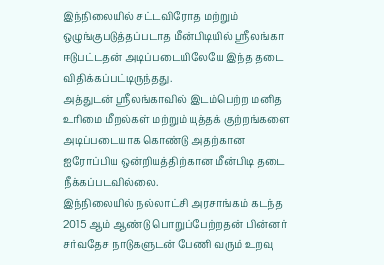இந்நிலையில் சட்டவிரோத மற்றும் ஒழுங்குபடுத்தப்படாத மீன்பிடியில் ஸ்ரீலங்கா ஈடுபட்டதன் அடிப்படையிலேயே இந்த தடை விதிக்கப்பட்டிருந்தது.
அத்துடன் ஸ்ரீலங்காவில் இடம்பெற்ற மனித உரிமை மீறல்கள் மற்றும் யுத்தக் குற்றங்களை அடிப்படையாக கொண்டு அதற்கான ஐரோப்பிய ஒன்றியத்திற்கான மீன்பிடி தடை நீக்கப்படவில்லை.
இந்நிலையில் நல்லாட்சி அரசாங்கம் கடந்த 2015 ஆம் ஆண்டு பொறுப்பேற்றதன் பின்னர் சர்வதேச நாடுகளுடன் பேணி வரும் உறவு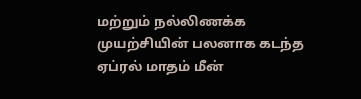மற்றும் நல்லிணக்க முயற்சியின் பலனாக கடந்த ஏப்ரல் மாதம் மீன்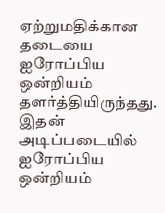ஏற்றுமதிக்கான தடையை ஐரோப்பிய ஒன்றியம் தளர்த்தியிருந்தது.
இதன் அடிப்படையில் ஐரோப்பிய ஒன்றியம்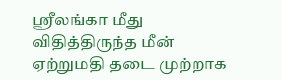ஸ்ரீலங்கா மீது விதித்திருந்த மீன் ஏற்றுமதி தடை முற்றாக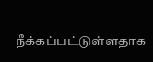நீக்கப்பட்டுள்ளதாக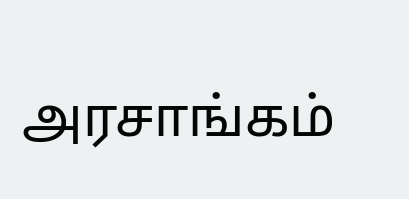அரசாங்கம்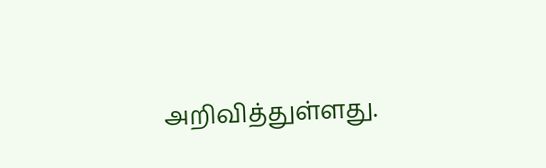அறிவித்துள்ளது.